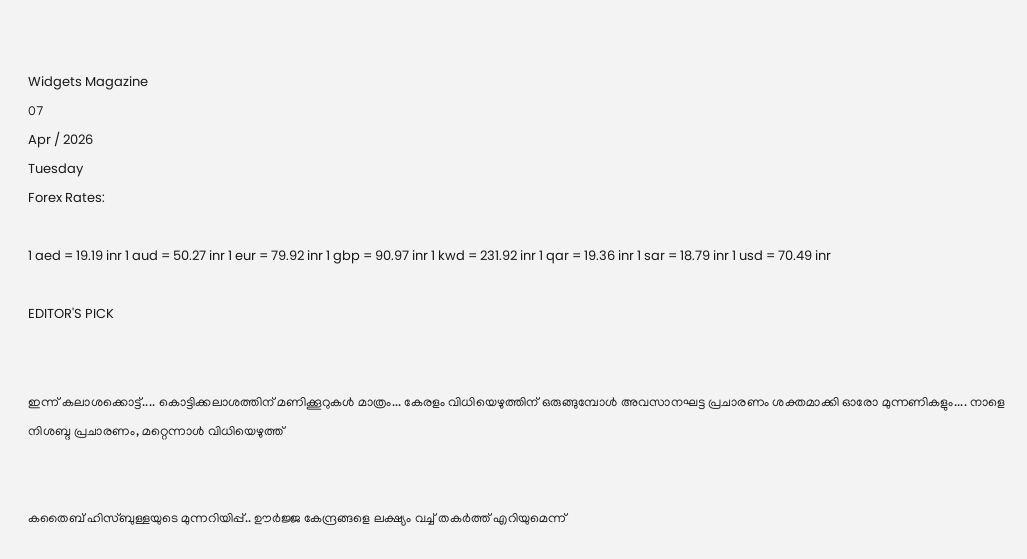Widgets Magazine
07
Apr / 2026
Tuesday
Forex Rates:

1 aed = 19.19 inr 1 aud = 50.27 inr 1 eur = 79.92 inr 1 gbp = 90.97 inr 1 kwd = 231.92 inr 1 qar = 19.36 inr 1 sar = 18.79 inr 1 usd = 70.49 inr

EDITOR'S PICK


ഇന്ന് കലാശക്കൊട്ട്.... കൊട്ടിക്കലാശത്തിന് മണിക്കൂറുകൾ മാത്രം... കേരളം വിധിയെഴുത്തിന് ഒരുങ്ങുമ്പോൾ അവസാനഘട്ട പ്രചാരണം ശക്തമാക്കി ഓരോ മുന്നണികളും.... നാളെ നിശബ്ദ പ്രചാരണം, മറ്റെന്നാൾ വിധിയെ‌ഴുത്ത്


കതൈബ് ഹിസ്ബുള്ളയുടെ മുന്നറിയിപ്പ്.. ഊര്‍ജ്ജ കേന്ദ്രങ്ങളെ ലക്ഷ്യം വച്ച് തകർത്ത് എറിയുമെന്ന്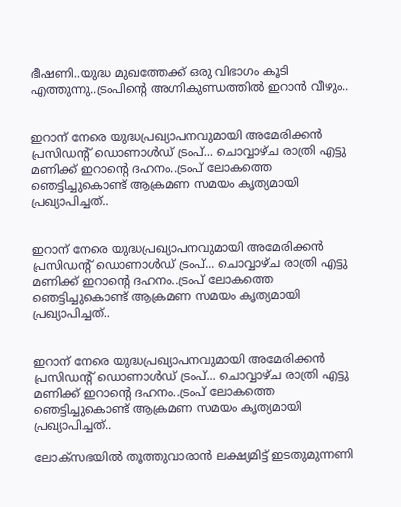ഭീഷണി..യുദ്ധ മുഖത്തേക്ക് ഒരു വിഭാഗം കൂടി എത്തുന്നു..ട്രംപിന്റെ അഗ്നികുണ്ഡത്തിൽ ഇറാൻ വീഴും..


ഇറാന് നേരെ യുദ്ധപ്രഖ്യാപനവുമായി അമേരിക്കന്‍ പ്രസിഡന്റ് ഡൊണാള്‍ഡ് ട്രംപ്... ചൊവ്വാഴ്ച രാത്രി എട്ടു മണിക്ക് ഇറാന്റെ ദഹനം..ട്രംപ് ലോകത്തെ ഞെട്ടിച്ചുകൊണ്ട് ആക്രമണ സമയം കൃത്യമായി പ്രഖ്യാപിച്ചത്..


ഇറാന് നേരെ യുദ്ധപ്രഖ്യാപനവുമായി അമേരിക്കന്‍ പ്രസിഡന്റ് ഡൊണാള്‍ഡ് ട്രംപ്... ചൊവ്വാഴ്ച രാത്രി എട്ടു മണിക്ക് ഇറാന്റെ ദഹനം..ട്രംപ് ലോകത്തെ ഞെട്ടിച്ചുകൊണ്ട് ആക്രമണ സമയം കൃത്യമായി പ്രഖ്യാപിച്ചത്..


ഇറാന് നേരെ യുദ്ധപ്രഖ്യാപനവുമായി അമേരിക്കന്‍ പ്രസിഡന്റ് ഡൊണാള്‍ഡ് ട്രംപ്... ചൊവ്വാഴ്ച രാത്രി എട്ടു മണിക്ക് ഇറാന്റെ ദഹനം..ട്രംപ് ലോകത്തെ ഞെട്ടിച്ചുകൊണ്ട് ആക്രമണ സമയം കൃത്യമായി പ്രഖ്യാപിച്ചത്..

ലോക്‌സഭയില്‍ തൂത്തുവാരാന്‍ ലക്ഷ്യമിട്ട് ഇടതുമുന്നണി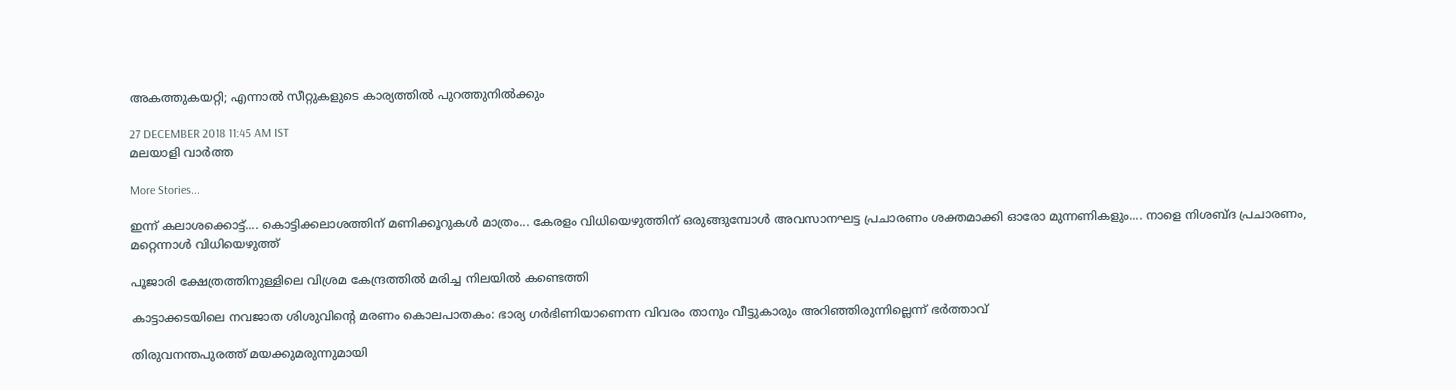അകത്തുകയറ്റി; എന്നാല്‍ സീറ്റുകളുടെ കാര്യത്തില്‍ പുറത്തുനില്‍ക്കും

27 DECEMBER 2018 11:45 AM IST
മലയാളി വാര്‍ത്ത

More Stories...

ഇന്ന് കലാശക്കൊട്ട്.... കൊട്ടിക്കലാശത്തിന് മണിക്കൂറുകൾ മാത്രം... കേരളം വിധിയെഴുത്തിന് ഒരുങ്ങുമ്പോൾ അവസാനഘട്ട പ്രചാരണം ശക്തമാക്കി ഓരോ മുന്നണികളും.... നാളെ നിശബ്ദ പ്രചാരണം, മറ്റെന്നാൾ വിധിയെ‌ഴുത്ത്

പൂജാരി ക്ഷേത്രത്തിനുള്ളിലെ വിശ്രമ കേന്ദ്രത്തില്‍ മരിച്ച നിലയില്‍ കണ്ടെത്തി

കാട്ടാക്കടയിലെ നവജാത ശിശുവിന്റെ മരണം കൊലപാതകം: ഭാര്യ ഗര്‍ഭിണിയാണെന്ന വിവരം താനും വീട്ടുകാരും അറിഞ്ഞിരുന്നില്ലെന്ന് ഭര്‍ത്താവ്

തിരുവനന്തപുരത്ത് മയക്കുമരുന്നുമായി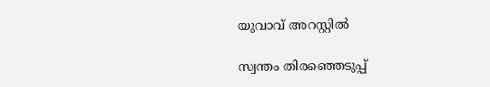യുവാവ് അറസ്റ്റില്‍

സ്വന്തം തിരഞ്ഞെടുപ്പ്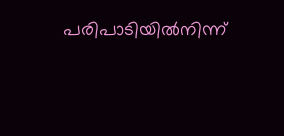പരിപാടിയില്‍നിന്ന്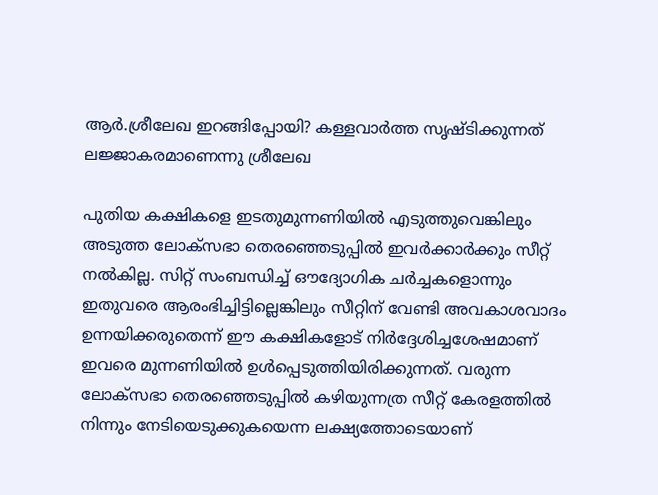ആര്‍.ശ്രീലേഖ ഇറങ്ങിപ്പോയി? കള്ളവാര്‍ത്ത സൃഷ്ടിക്കുന്നത് ലജ്ജാകരമാണെന്നു ശ്രീലേഖ

പുതിയ കക്ഷികളെ ഇടതുമുന്നണിയില്‍ എടുത്തുവെങ്കിലും അടുത്ത ലോക്‌സഭാ തെരഞ്ഞെടുപ്പില്‍ ഇവര്‍ക്കാര്‍ക്കും സീറ്റ് നല്‍കില്ല. സിറ്റ് സംബന്ധിച്ച് ഔദ്യോഗിക ചര്‍ച്ചകളൊന്നും ഇതുവരെ ആരംഭിച്ചിട്ടില്ലെങ്കിലും സീറ്റിന് വേണ്ടി അവകാശവാദം ഉന്നയിക്കരുതെന്ന് ഈ കക്ഷികളോട് നിര്‍ദ്ദേശിച്ചശേഷമാണ് ഇവരെ മുന്നണിയില്‍ ഉള്‍പ്പെടുത്തിയിരിക്കുന്നത്. വരുന്ന ലോക്‌സഭാ തെരഞ്ഞെടുപ്പില്‍ കഴിയുന്നത്ര സീറ്റ് കേരളത്തില്‍ നിന്നും നേടിയെടുക്കുകയെന്ന ലക്ഷ്യത്തോടെയാണ്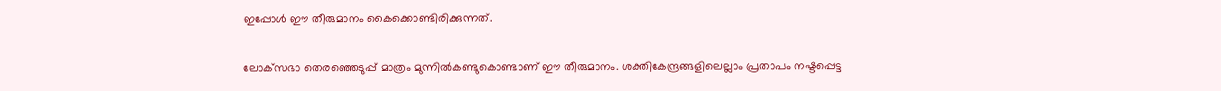ഇപ്പോള്‍ ഈ തീരുമാനം കൈക്കൊണ്ടിരിക്കുന്നത്.

ലോക്‌സഭാ തെരഞ്ഞെടുപ്പ് മാത്രം മുന്നില്‍കണ്ടുകൊണ്ടാണ് ഈ തീരുമാനം. ശക്തികേന്ദ്രങ്ങളിലെല്ലാം പ്രതാപം നഷ്ടപ്പെട്ട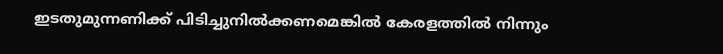ഇടതുമുന്നണിക്ക് പിടിച്ചുനില്‍ക്കണമെങ്കില്‍ കേരളത്തില്‍ നിന്നും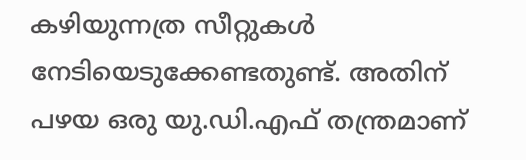കഴിയുന്നത്ര സീറ്റുകള്‍ നേടിയെടുക്കേണ്ടതുണ്ട്. അതിന് പഴയ ഒരു യു.ഡി.എഫ് തന്ത്രമാണ്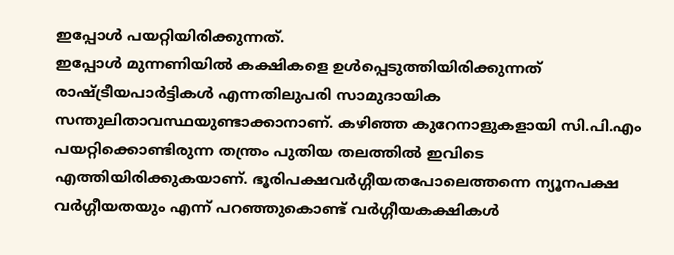ഇപ്പോള്‍ പയറ്റിയിരിക്കുന്നത്.
ഇപ്പോള്‍ മുന്നണിയില്‍ കക്ഷികളെ ഉള്‍പ്പെടുത്തിയിരിക്കുന്നത് രാഷ്ട്രീയപാര്‍ട്ടികള്‍ എന്നതിലുപരി സാമുദായിക സന്തുലിതാവസ്ഥയുണ്ടാക്കാനാണ്. കഴിഞ്ഞ കുറേനാളുകളായി സി.പി.എം പയറ്റിക്കൊണ്ടിരുന്ന തന്ത്രം പുതിയ തലത്തില്‍ ഇവിടെ എത്തിയിരിക്കുകയാണ്. ഭൂരിപക്ഷവര്‍ഗ്ഗീയതപോലെത്തന്നെ ന്യൂനപക്ഷ വര്‍ഗ്ഗീയതയും എന്ന് പറഞ്ഞുകൊണ്ട് വര്‍ഗ്ഗീയകക്ഷികള്‍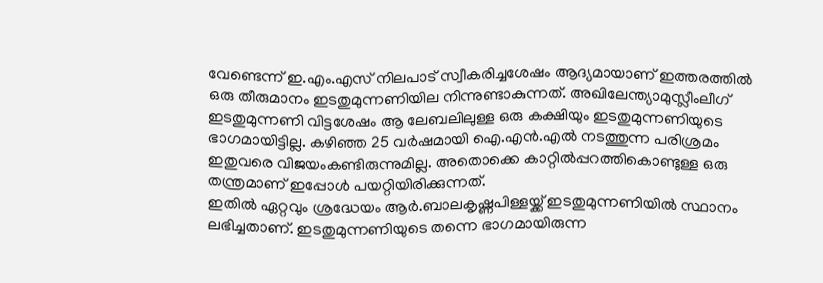വേണ്ടെന്ന് ഇ.എം.എസ് നിലപാട് സ്വീകരിച്ചശേഷം ആദ്യമായാണ് ഇത്തരത്തില്‍ ഒരു തീരുമാനം ഇടതുമുന്നണിയില നിന്നുണ്ടാകുന്നത്. അഖിലേന്ത്യാമുസ്ലീംലീഗ് ഇടതുമുന്നണി വിട്ടശേഷം ആ ലേബലിലുള്ള ഒരു കക്ഷിയും ഇടതുമുന്നണിയുടെ ഭാഗമായിട്ടില്ല. കഴിഞ്ഞ 25 വര്‍ഷമായി ഐ.എന്‍.എല്‍ നടത്തുന്ന പരിശ്രമം ഇതുവരെ വിജയംകണ്ടിരുന്നുമില്ല. അതൊക്കെ കാറ്റില്‍പ്പറത്തികൊണ്ടുള്ള ഒരു തന്ത്രമാണ് ഇപ്പോള്‍ പയറ്റിയിരിക്കുന്നത്.
ഇതില്‍ ഏറ്റവും ശ്രദ്ധേയം ആര്‍.ബാലകൃഷ്ണപിള്ളയ്ക്ക് ഇടതുമുന്നണിയില്‍ സ്ഥാനം ലഭിച്ചതാണ്. ഇടതുമുന്നണിയുടെ തന്നെ ഭാഗമായിരുന്ന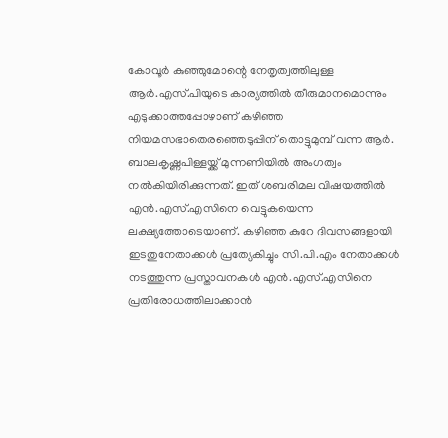കോവൂര്‍ കുഞ്ഞുമോന്റെ നേതൃത്വത്തിലുള്ള ആര്‍.എസ്.പിയുടെ കാര്യത്തില്‍ തീരുമാനമൊന്നും എടുക്കാത്തപ്പോഴാണ് കഴിഞ്ഞ നിയമസഭാതെരഞ്ഞെടുപ്പിന് തൊട്ടുമുമ്പ് വന്ന ആര്‍. ബാലകൃഷ്ണപിള്ളയ്ക്ക് മുന്നണിയില്‍ അംഗത്വം നല്‍കിയിരിക്കുന്നത്. ഇത് ശബരിമല വിഷയത്തില്‍ എന്‍.എസ്.എസിനെ വെട്ടുകയെന്ന ലക്ഷ്യത്തോടെയാണ്. കഴിഞ്ഞ കുറേ ദിവസങ്ങളായി ഇടതുനേതാക്കള്‍ പ്രത്യേകിച്ചും സി.പി.എം നേതാക്കള്‍ നടത്തുന്ന പ്രസ്താവനകള്‍ എന്‍.എസ്.എസിനെ പ്രതിരോധത്തിലാക്കാന്‍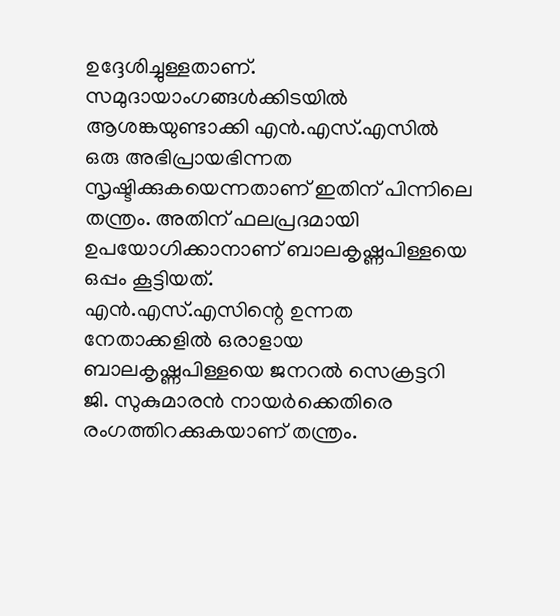ഉദ്ദേശിച്ചുള്ളതാണ്. സമുദായാംഗങ്ങള്‍ക്കിടയില്‍ ആശങ്കയുണ്ടാക്കി എന്‍.എസ്.എസില്‍ ഒരു അഭിപ്രായഭിന്നത സൃഷ്ടിക്കുകയെന്നതാണ് ഇതിന് പിന്നിലെ തന്ത്രം. അതിന് ഫലപ്രദമായി ഉപയോഗിക്കാനാണ് ബാലകൃഷ്ണപിള്ളയെ ഒപ്പം കൂട്ടിയത്.
എന്‍.എസ്.എസിന്റെ ഉന്നത നേതാക്കളില്‍ ഒരാളായ ബാലകൃഷ്ണപിള്ളയെ ജനറല്‍ സെക്രട്ടറി ജി. സുകുമാരന്‍ നായര്‍ക്കെതിരെ രംഗത്തിറക്കുകയാണ് തന്ത്രം.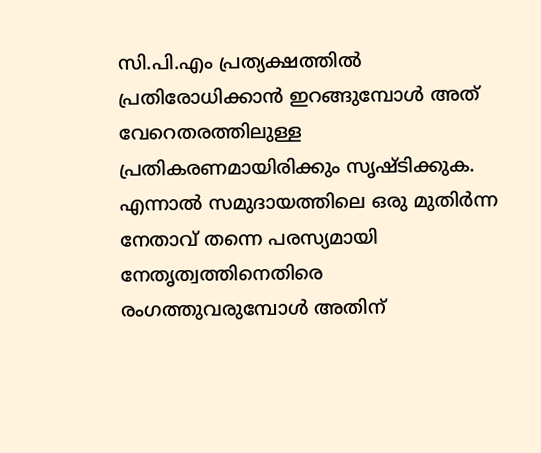സി.പി.എം പ്രത്യക്ഷത്തില്‍ പ്രതിരോധിക്കാന്‍ ഇറങ്ങുമ്പോള്‍ അത് വേറെതരത്തിലുള്ള പ്രതികരണമായിരിക്കും സൃഷ്ടിക്കുക. എന്നാല്‍ സമുദായത്തിലെ ഒരു മുതിര്‍ന്ന നേതാവ് തന്നെ പരസ്യമായി നേതൃത്വത്തിനെതിരെ രംഗത്തുവരുമ്പോള്‍ അതിന്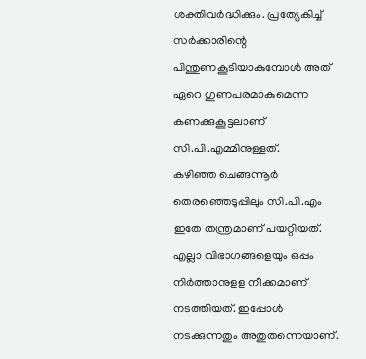ശക്തിവര്‍ദ്ധിക്കും. പ്രത്യേകിച്ച് സര്‍ക്കാരിന്റെ പിന്തുണകൂടിയാകുമ്പോള്‍ അത് ഏറെ ഗുണപരമാകുമെന്ന കണക്കുകൂട്ടലാണ് സി.പി.എമ്മിനുള്ളത്.
കഴിഞ്ഞ ചെങ്ങന്നൂര്‍ തെരഞ്ഞെടുപ്പിലും സി.പി.എം ഇതേ തന്ത്രമാണ് പയറ്റിയത്. എല്ലാ വിഭാഗങ്ങളെയും ഒപ്പം നിര്‍ത്താനുളള നീക്കമാണ് നടത്തിയത്. ഇപ്പോള്‍ നടക്കുന്നതും അതുതന്നെയാണ്.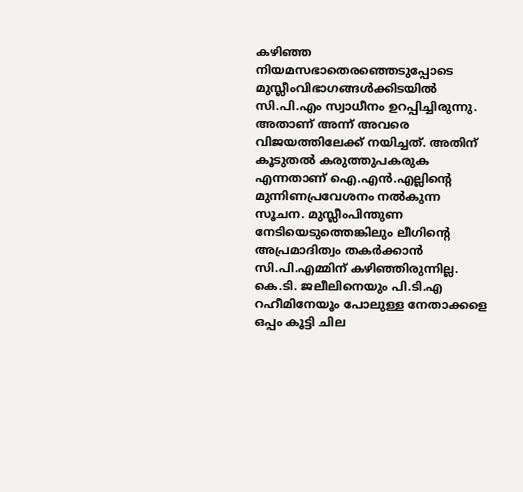കഴിഞ്ഞ നിയമസഭാതെരഞ്ഞെടുപ്പോടെ മുസ്ലീംവിഭാഗങ്ങള്‍ക്കിടയില്‍ സി.പി.എം സ്വാധീനം ഉറപ്പിച്ചിരുന്നു. അതാണ് അന്ന് അവരെ വിജയത്തിലേക്ക് നയിച്ചത്. അതിന് കൂടുതല്‍ കരുത്തുപകരുക എന്നതാണ് ഐ.എന്‍.എല്ലിന്റെ മുന്നിണപ്രവേശനം നല്‍കുന്ന സൂചന. മുസ്ലീംപിന്തുണ നേടിയെടുത്തെങ്കിലും ലീഗിന്റെ അപ്രമാദിത്വം തകര്‍ക്കാന്‍ സി.പി.എമ്മിന് കഴിഞ്ഞിരുന്നില്ല. കെ.ടി. ജലീലിനെയും പി.ടി.എ റഹീമിനേയൂം പോലുള്ള നേതാക്കളെ ഒപ്പം കൂട്ടി ചില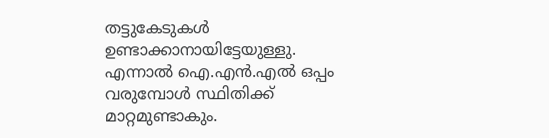തട്ടുകേടുകള്‍ ഉണ്ടാക്കാനായിട്ടേയുള്ളു.
എന്നാല്‍ ഐ.എന്‍.എല്‍ ഒപ്പം വരുമ്പോള്‍ സ്ഥിതിക്ക് മാറ്റമുണ്ടാകും.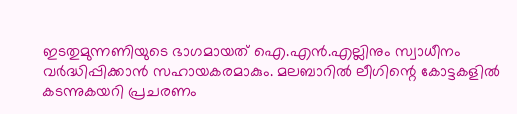ഇടതുമുന്നണിയുടെ ഭാഗമായത് ഐ.എന്‍.എല്ലിനും സ്വാധീനം വര്‍ദ്ധിപ്പിക്കാന്‍ സഹായകരമാകും. മലബാറില്‍ ലീഗിന്റെ കോട്ടകളില്‍ കടന്നുകയറി പ്രചരണം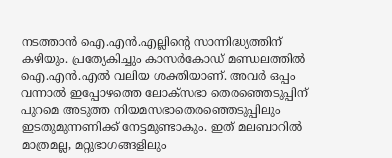നടത്താന്‍ ഐ.എന്‍.എല്ലിന്റെ സാന്നിദ്ധ്യത്തിന് കഴിയും. പ്രത്യേകിച്ചും കാസര്‍കോഡ് മണ്ഡലത്തില്‍ ഐ.എന്‍.എല്‍ വലിയ ശക്തിയാണ്. അവര്‍ ഒപ്പം വന്നാല്‍ ഇപ്പോഴത്തെ ലോക്‌സഭാ തെരഞ്ഞെടുപ്പിന് പുറമെ അടുത്ത നിയമസഭാതെരഞ്ഞെടുപ്പിലും ഇടതുമുന്നണിക്ക് നേട്ടമുണ്ടാകും. ഇത് മലബാറില്‍ മാത്രമല്ല, മറ്റുഭാഗങ്ങളിലും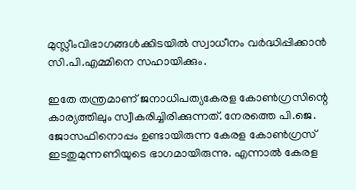മുസ്ലീംവിഭാഗങ്ങള്‍ക്കിടയില്‍ സ്വാധീനം വര്‍ദ്ധിപ്പിക്കാന്‍ സി.പി.എമ്മിനെ സഹായിക്കും.

ഇതേ തന്ത്രമാണ് ജനാധിപത്യകേരള കോണ്‍ഗ്രസിന്റെ കാര്യത്തിലും സ്വീകരിച്ചിരിക്കുന്നത്. നേരത്തെ പി.ജെ. ജോസഫിനൊപ്പം ഉണ്ടായിരുന്ന കേരള കോണ്‍ഗ്രസ് ഇടതുമുന്നണിയുടെ ഭാഗമായിരുന്നു. എന്നാല്‍ കേരള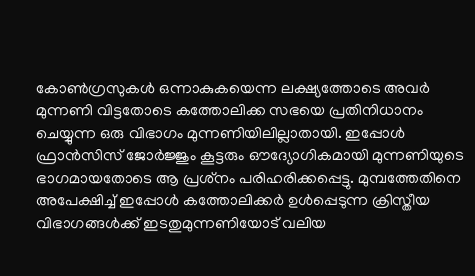കോണ്‍ഗ്രസുകള്‍ ഒന്നാകുകയെന്ന ലക്ഷ്യത്തോടെ അവര്‍ മുന്നണി വിട്ടതോടെ കത്തോലിക്ക സഭയെ പ്രതിനിധാനം ചെയ്യുന്ന ഒരു വിഭാഗം മുന്നണിയിലില്ലാതായി. ഇപ്പോള്‍ ഫ്രാന്‍സിസ് ജോര്‍ജ്ജും കൂട്ടരും ഔദ്യോഗികമായി മുന്നണിയുടെ ഭാഗമായതോടെ ആ പ്രശ്‌നം പരിഹരിക്കപ്പെട്ടു. മുമ്പത്തേതിനെ അപേക്ഷിച്ച് ഇപ്പോള്‍ കത്തോലിക്കര്‍ ഉള്‍പ്പെടുന്ന ക്രിസ്തീയ വിഭാഗങ്ങള്‍ക്ക് ഇടതുമുന്നണിയോട് വലിയ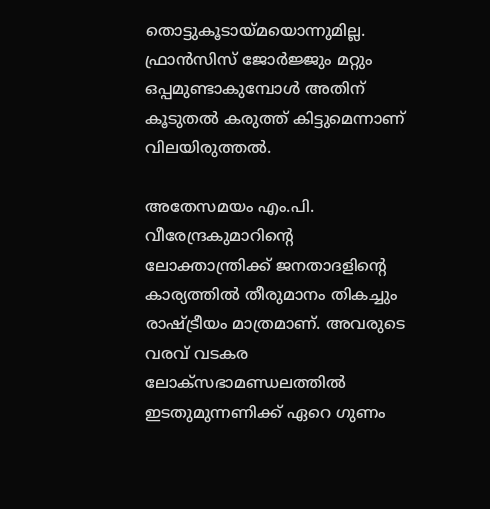തൊട്ടുകൂടായ്മയൊന്നുമില്ല. ഫ്രാന്‍സിസ് ജോര്‍ജ്ജും മറ്റും ഒപ്പമുണ്ടാകുമ്പോള്‍ അതിന് കൂടുതല്‍ കരുത്ത് കിട്ടുമെന്നാണ് വിലയിരുത്തല്‍.

അതേസമയം എം.പി. വീരേന്ദ്രകുമാറിന്റെ ലോക്താന്ത്രിക്ക് ജനതാദളിന്റെ കാര്യത്തില്‍ തീരുമാനം തികച്ചും രാഷ്ട്രീയം മാത്രമാണ്. അവരുടെ വരവ് വടകര ലോക്‌സഭാമണ്ഡലത്തില്‍ ഇടതുമുന്നണിക്ക് ഏറെ ഗുണം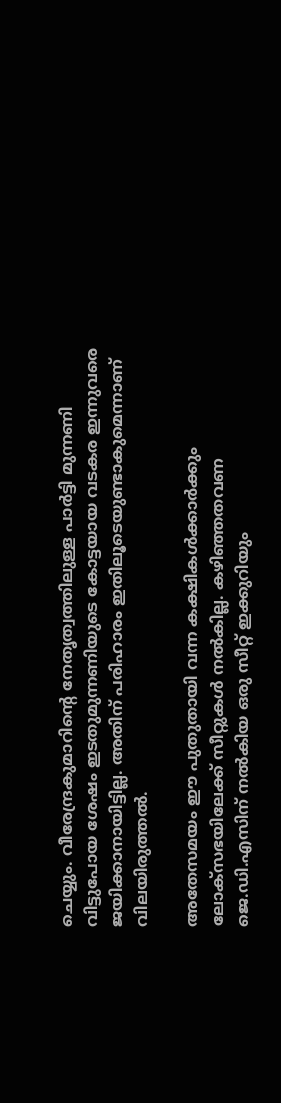ചെയ്യും. വീരേന്ദ്രകുമാറിന്റെ നേതൃത്വത്തിലുള്ള പാര്‍ട്ടി മുന്നണി വിട്ടുപോയ ശേഷം ഇടതുമുന്നണിയുടെ കോട്ടയായ വടകര ഇന്നുവരെ ജയിക്കാനായിട്ടില്ല. അതിന് പരിഹാരം ഇതിലൂടെയുണ്ടാകുമെന്നാണ് വിലയിരുത്തല്‍.

അതേസമയം ഈ പുതുതായി വന്ന കക്ഷികള്‍ക്കാര്‍ക്കും ലോക്‌സഭയിലേക്ക് സീറ്റുകള്‍ നല്‍കില്ല. കഴിഞ്ഞതവണ ജെ.ഡി.എസിന് നല്‍കിയ ഒരു സീറ്റ് ഇക്കുറിയും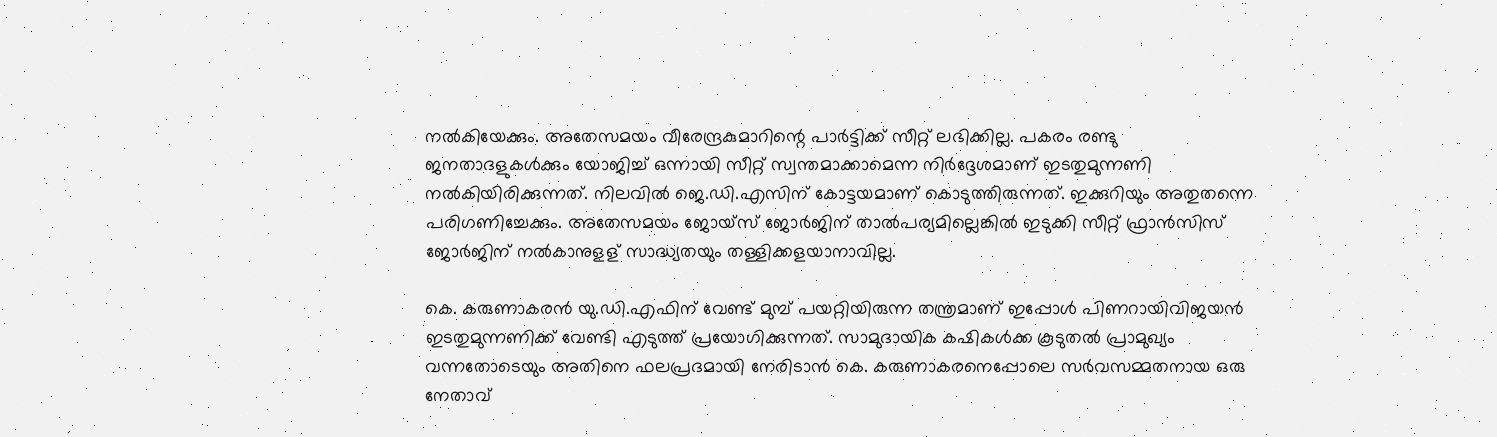നല്‍കിയേക്കും. അതേസമയം വീരേന്ദ്രകുമാറിന്റെ പാര്‍ട്ടിക്ക് സീറ്റ് ലഭിക്കില്ല. പകരം രണ്ടു ജനതാദളുകള്‍ക്കും യോജിച്ച് ഒന്നായി സീറ്റ് സ്വന്തമാക്കാമെന്ന നിര്‍ദ്ദേശമാണ് ഇടതുമുന്നണി നല്‍കിയിരിക്കുന്നത്. നിലവില്‍ ജെ.ഡി.എസിന് കോട്ടയമാണ് കൊടുത്തിരുന്നത്. ഇക്കുറിയും അതുതന്നെ പരിഗണിച്ചേക്കും. അതേസമയം ജോയ്‌സ് ജോര്‍ജിന് താല്‍പര്യമില്ലെങ്കില്‍ ഇടുക്കി സീറ്റ് ഫ്രാന്‍സിസ് ജോര്‍ജിന് നല്‍കാനുളള് സാദ്ധ്യതയും തള്ളിക്കളയാനാവില്ല.

കെ. കരുണാകരന്‍ യു.ഡി.എഫിന് വേണ്ട് മുമ്പ് പയറ്റിയിരുന്ന തന്ത്രമാണ് ഇപ്പോള്‍ പിണറായിവിജയന്‍ ഇടതുമുന്നണിക്ക് വേണ്ടി എടുത്ത് പ്രയോഗിക്കുന്നത്. സാമുദായിക കഷികള്‍ക്ക കൂടുതല്‍ പ്രാമുഖ്യം വന്നതോടെയും അതിനെ ഫലപ്രദമായി നേരിടാന്‍ കെ. കരുണാകരനെപ്പോലെ സര്‍വസമ്മതനായ ഒരു നേതാവ്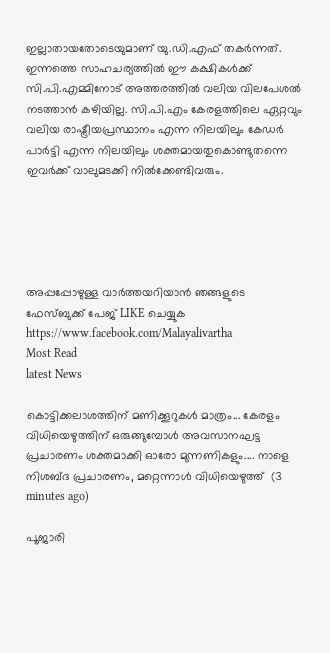ഇല്ലാതായതോടെയുമാണ് യു.ഡി.എഫ് തകര്‍ന്നത്. ഇന്നത്തെ സാഹചര്യത്തില്‍ ഈ കക്ഷികള്‍ക്ക് സി.പി.എമ്മിനോട് അത്തരത്തില്‍ വലിയ വിലപേശല്‍ നടത്താന്‍ കഴിയില്ല. സി.പി.എം കേരളത്തിലെ ഏറ്റവും വലിയ രാഷ്ട്രീയപ്രസ്ഥാനം എന്ന നിലയിലും കേഡര്‍ പാര്‍ട്ടി എന്ന നിലയിലും ശക്തമായതുകൊണ്ടുതന്നെ ഇവര്‍ക്ക് വാലുമടക്കി നില്‍ക്കേണ്ടിവരും.





അപ്പപ്പോഴുള്ള വാര്‍ത്തയറിയാന്‍ ഞങ്ങളുടെ ഫേസ്‌ബുക്ക്‌ പേജ് LIKE ചെയ്യുക
https://www.facebook.com/Malayalivartha
Most Read
latest News

കൊട്ടിക്കലാശത്തിന് മണിക്കൂറുകൾ മാത്രം... കേരളം വിധിയെഴുത്തിന് ഒരുങ്ങുമ്പോൾ അവസാനഘട്ട പ്രചാരണം ശക്തമാക്കി ഓരോ മുന്നണികളും.... നാളെ നിശബ്ദ പ്രചാരണം, മറ്റെന്നാൾ വിധിയെ‌ഴുത്ത്  (3 minutes ago)

പൂജാരി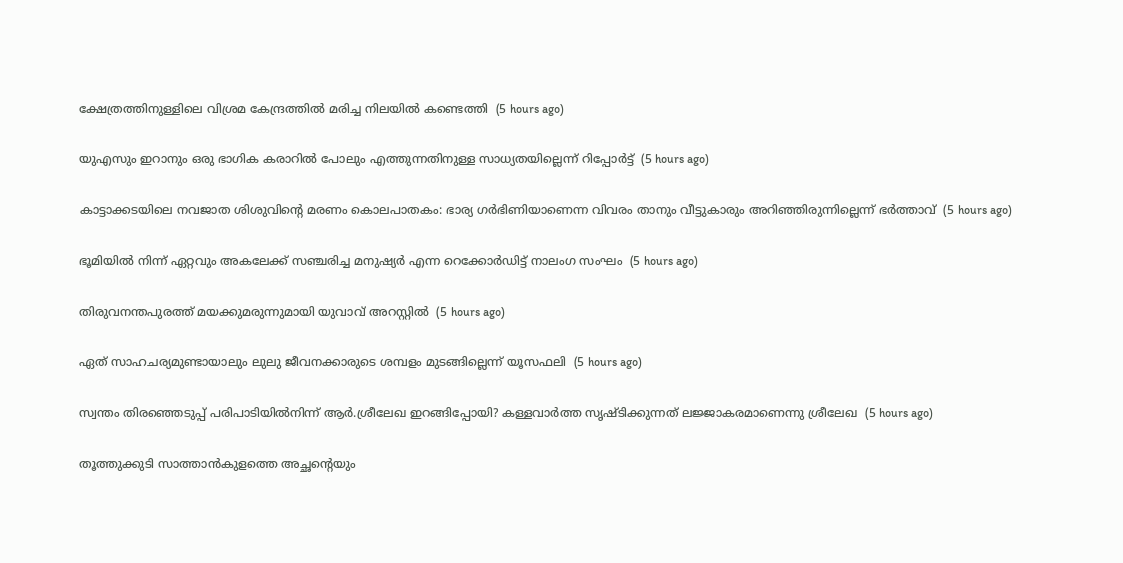ക്ഷേത്രത്തിനുള്ളിലെ വിശ്രമ കേന്ദ്രത്തില്‍ മരിച്ച നിലയില്‍ കണ്ടെത്തി  (5 hours ago)

യുഎസും ഇറാനും ഒരു ഭാഗിക കരാറില്‍ പോലും എത്തുന്നതിനുള്ള സാധ്യതയില്ലെന്ന് റിപ്പോര്‍ട്ട്  (5 hours ago)

കാട്ടാക്കടയിലെ നവജാത ശിശുവിന്റെ മരണം കൊലപാതകം: ഭാര്യ ഗര്‍ഭിണിയാണെന്ന വിവരം താനും വീട്ടുകാരും അറിഞ്ഞിരുന്നില്ലെന്ന് ഭര്‍ത്താവ്  (5 hours ago)

ഭൂമിയില്‍ നിന്ന് ഏറ്റവും അകലേക്ക് സഞ്ചരിച്ച മനുഷ്യര്‍ എന്ന റെക്കോര്‍ഡിട്ട് നാലംഗ സംഘം  (5 hours ago)

തിരുവനന്തപുരത്ത് മയക്കുമരുന്നുമായി യുവാവ് അറസ്റ്റില്‍  (5 hours ago)

ഏത് സാഹചര്യമുണ്ടായാലും ലുലു ജീവനക്കാരുടെ ശമ്പളം മുടങ്ങില്ലെന്ന് യൂസഫലി  (5 hours ago)

സ്വന്തം തിരഞ്ഞെടുപ്പ് പരിപാടിയില്‍നിന്ന് ആര്‍.ശ്രീലേഖ ഇറങ്ങിപ്പോയി? കള്ളവാര്‍ത്ത സൃഷ്ടിക്കുന്നത് ലജ്ജാകരമാണെന്നു ശ്രീലേഖ  (5 hours ago)

തൂത്തുക്കുടി സാത്താന്‍കുളത്തെ അച്ഛന്റെയും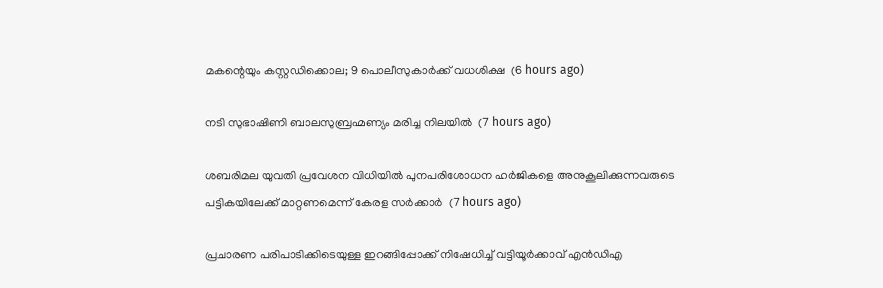മകന്റെയും കസ്റ്റഡിക്കൊല; 9 പൊലീസുകാര്‍ക്ക് വധശിക്ഷ  (6 hours ago)

നടി സുഭാഷിണി ബാലസുബ്രഹ്മണ്യം മരിച്ച നിലയില്‍  (7 hours ago)

ശബരിമല യുവതി പ്രവേശന വിധിയില്‍ പുനപരിശോധന ഹര്‍ജികളെ അനുകൂലിക്കുന്നവരുടെ പട്ടികയിലേക്ക് മാറ്റണമെന്ന് കേരള സര്‍ക്കാര്‍  (7 hours ago)

പ്രചാരണ പരിപാടിക്കിടെയുള്ള ഇറങ്ങിപ്പോക്ക് നിഷേധിച്ച് വട്ടിയൂർക്കാവ് എൻഡിഎ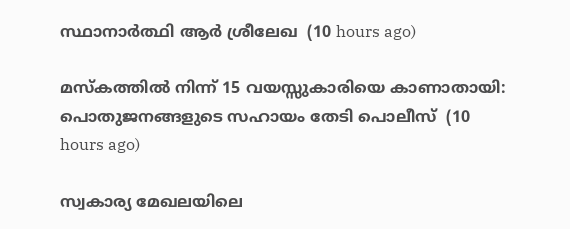സ്ഥാനാർത്ഥി ആർ ശ്രീലേഖ  (10 hours ago)

മസ്‌കത്തില്‍ നിന്ന് 15 വയസ്സുകാരിയെ കാണാതായി: പൊതുജനങ്ങളുടെ സഹായം തേടി പൊലീസ്  (10 hours ago)

സ്വകാര്യ മേഖലയിലെ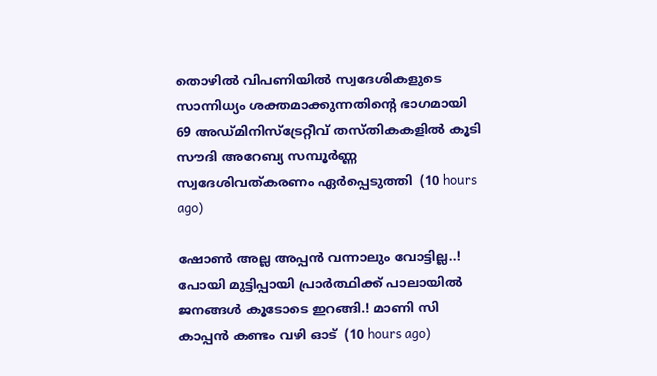തൊഴിൽ വിപണിയിൽ സ്വദേശികളുടെ സാന്നിധ്യം ശക്തമാക്കുന്നതിന്റെ ഭാഗമായി 69 അഡ്മിനിസ്ട്രേറ്റീവ് തസ്തികകളിൽ കൂടി സൗദി അറേബ്യ സമ്പൂർണ്ണ സ്വദേശിവത്കരണം ഏർപ്പെടുത്തി  (10 hours ago)

ഷോൺ അല്ല അപ്പൻ വന്നാലും വോട്ടില്ല..! പോയി മുട്ടിപ്പായി പ്രാർത്ഥിക്ക് പാലായിൽ ജനങ്ങൾ കൂടോടെ ഇറങ്ങി.! മാണി സി കാപ്പൻ കണ്ടം വഴി ഓട്  (10 hours ago)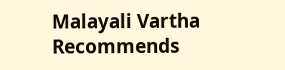Malayali Vartha Recommends